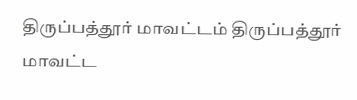திருப்பத்தூர் மாவட்டம் திருப்பத்தூர் மாவட்ட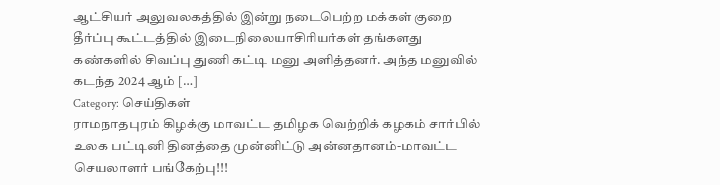ஆட்சியர் அலுவலகத்தில் இன்று நடைபெற்ற மக்கள் குறை தீர்ப்பு கூட்டத்தில் இடைநிலையாசிரியர்கள் தங்களது கண்களில் சிவப்பு துணி கட்டி மனு அளித்தனர். அந்த மனுவில் கடந்த 2024 ஆம் […]
Category: செய்திகள்
ராமநாதபுரம் கிழக்கு மாவட்ட தமிழக வெற்றிக் கழகம் சார்பில் உலக பட்டினி தினத்தை முன்னிட்டு அன்னதானம்-மாவட்ட செயலாளர் பங்கேற்பு!!!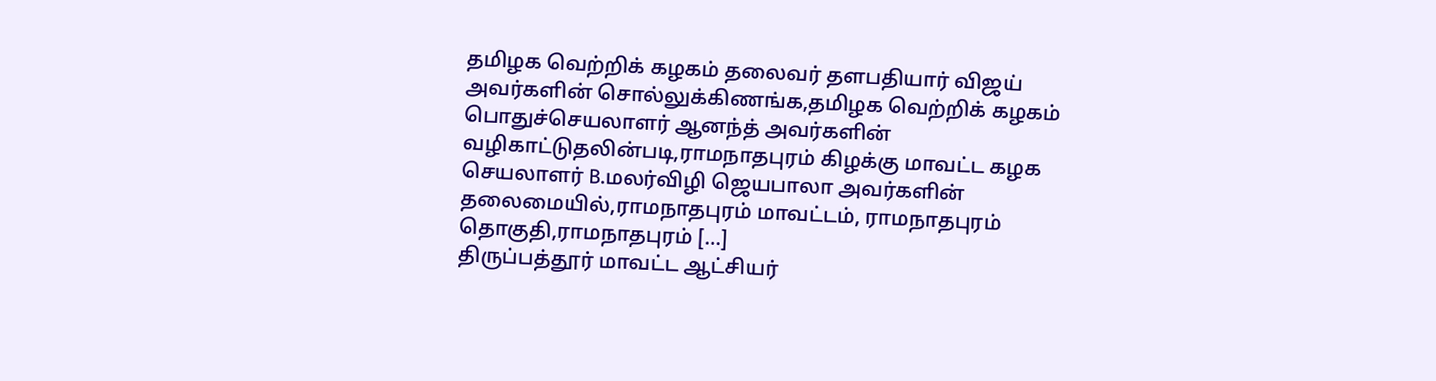தமிழக வெற்றிக் கழகம் தலைவர் தளபதியார் விஜய் அவர்களின் சொல்லுக்கிணங்க,தமிழக வெற்றிக் கழகம் பொதுச்செயலாளர் ஆனந்த் அவர்களின் வழிகாட்டுதலின்படி,ராமநாதபுரம் கிழக்கு மாவட்ட கழக செயலாளர் B.மலர்விழி ஜெயபாலா அவர்களின் தலைமையில்,ராமநாதபுரம் மாவட்டம், ராமநாதபுரம் தொகுதி,ராமநாதபுரம் […]
திருப்பத்தூர் மாவட்ட ஆட்சியர்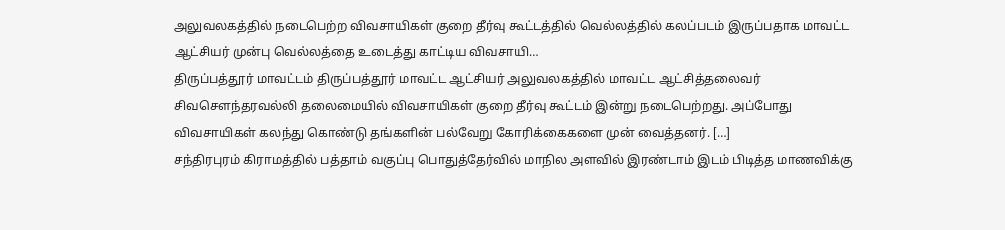அலுவலகத்தில் நடைபெற்ற விவசாயிகள் குறை தீர்வு கூட்டத்தில் வெல்லத்தில் கலப்படம் இருப்பதாக மாவட்ட ஆட்சியர் முன்பு வெல்லத்தை உடைத்து காட்டிய விவசாயி…
திருப்பத்தூர் மாவட்டம் திருப்பத்தூர் மாவட்ட ஆட்சியர் அலுவலகத்தில் மாவட்ட ஆட்சித்தலைவர் சிவசௌந்தரவல்லி தலைமையில் விவசாயிகள் குறை தீர்வு கூட்டம் இன்று நடைபெற்றது. அப்போது விவசாயிகள் கலந்து கொண்டு தங்களின் பல்வேறு கோரிக்கைகளை முன் வைத்தனர். […]
சந்திரபுரம் கிராமத்தில் பத்தாம் வகுப்பு பொதுத்தேர்வில் மாநில அளவில் இரண்டாம் இடம் பிடித்த மாணவிக்கு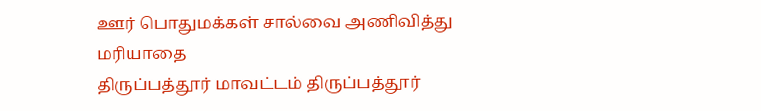ஊர் பொதுமக்கள் சால்வை அணிவித்து மரியாதை
திருப்பத்தூர் மாவட்டம் திருப்பத்தூர்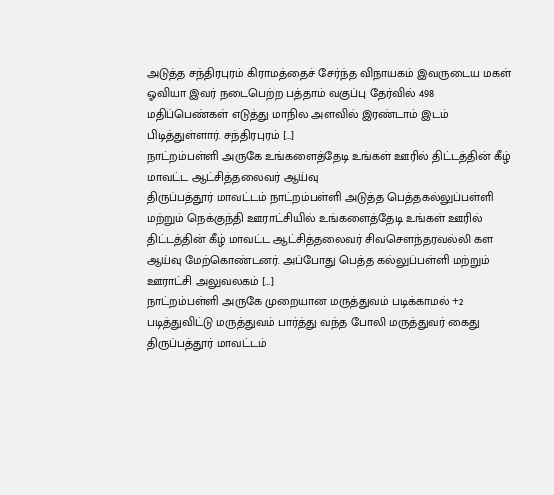அடுத்த சந்திரபுரம் கிராமத்தைச் சேர்ந்த விநாயகம் இவருடைய மகள் ஓவியா இவர் நடைபெற்ற பத்தாம் வகுப்பு தேர்வில் 498 மதிப்பெண்கள் எடுத்து மாநில அளவில் இரண்டாம் இடம் பிடித்துள்ளார். சந்திரபுரம் […]
நாட்றம்பள்ளி அருகே உங்களைத்தேடி உங்கள் ஊரில் திட்டத்தின் கீழ் மாவட்ட ஆட்சித்தலைவர் ஆய்வு
திருப்பத்தூர் மாவட்டம் நாட்றம்பள்ளி அடுத்த பெத்தகல்லுப்பள்ளி மற்றும் நெக்குந்தி ஊராட்சியில் உங்களைத்தேடி உங்கள் ஊரில் திட்டத்தின் கீழ் மாவட்ட ஆட்சித்தலைவர் சிவசௌந்தரவல்லி கள ஆய்வு மேற்கொண்டனர். அப்போது பெத்த கல்லுப்பள்ளி மற்றும் ஊராட்சி அலுவலகம் […]
நாட்றம்பள்ளி அருகே முறையான மருத்துவம் படிக்காமல் +2 படித்துவிட்டு மருத்துவம் பார்த்து வந்த போலி மருத்துவர் கைது
திருப்பத்தூர் மாவட்டம்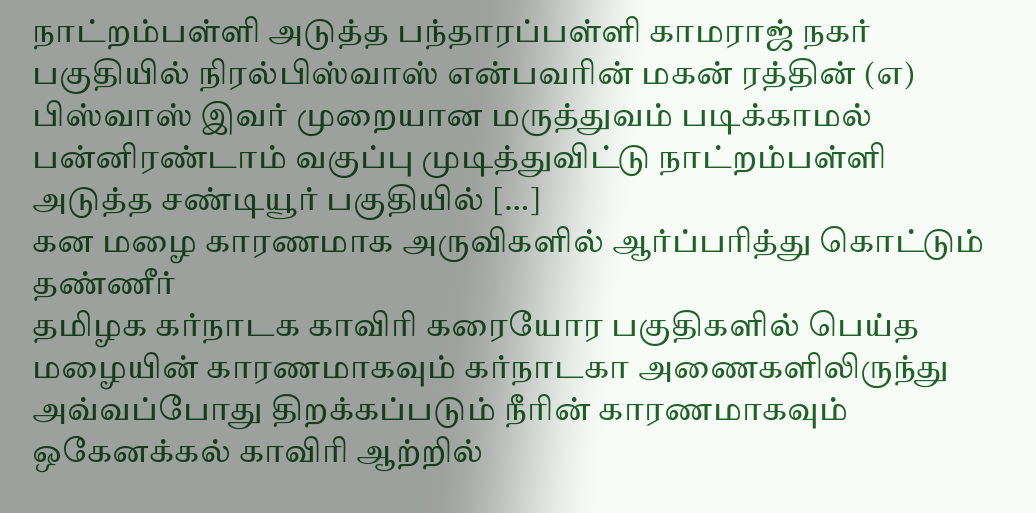நாட்றம்பள்ளி அடுத்த பந்தாரப்பள்ளி காமராஜ் நகர் பகுதியில் நிரல்பிஸ்வாஸ் என்பவரின் மகன் ரத்தின் (எ) பிஸ்வாஸ் இவர் முறையான மருத்துவம் படிக்காமல் பன்னிரண்டாம் வகுப்பு முடித்துவிட்டு நாட்றம்பள்ளி அடுத்த சண்டியூர் பகுதியில் […]
கன மழை காரணமாக அருவிகளில் ஆர்ப்பரித்து கொட்டும் தண்ணீர்
தமிழக கர்நாடக காவிரி கரையோர பகுதிகளில் பெய்த மழையின் காரணமாகவும் கர்நாடகா அணைகளிலிருந்து அவ்வப்போது திறக்கப்படும் நீரின் காரணமாகவும் ஒகேனக்கல் காவிரி ஆற்றில்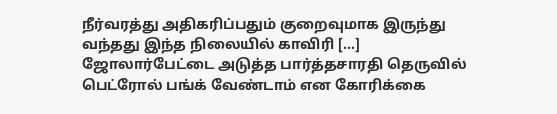நீர்வரத்து அதிகரிப்பதும் குறைவுமாக இருந்து வந்தது இந்த நிலையில் காவிரி […]
ஜோலார்பேட்டை அடுத்த பார்த்தசாரதி தெருவில் பெட்ரோல் பங்க் வேண்டாம் என கோரிக்கை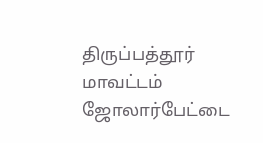திருப்பத்தூர் மாவட்டம் ஜோலார்பேட்டை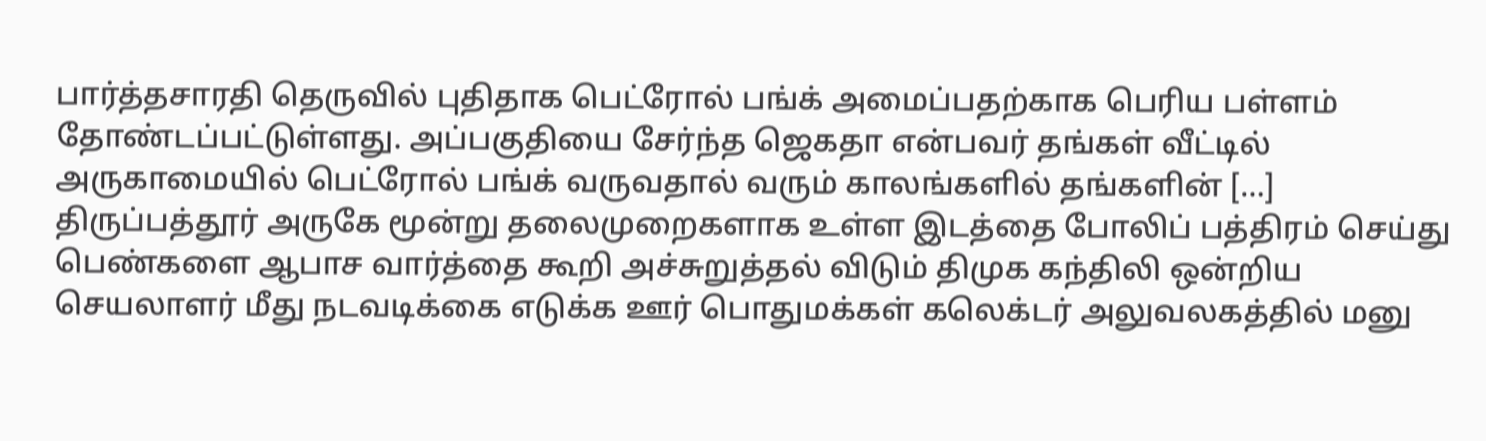பார்த்தசாரதி தெருவில் புதிதாக பெட்ரோல் பங்க் அமைப்பதற்காக பெரிய பள்ளம் தோண்டப்பட்டுள்ளது. அப்பகுதியை சேர்ந்த ஜெகதா என்பவர் தங்கள் வீட்டில் அருகாமையில் பெட்ரோல் பங்க் வருவதால் வரும் காலங்களில் தங்களின் […]
திருப்பத்தூர் அருகே மூன்று தலைமுறைகளாக உள்ள இடத்தை போலிப் பத்திரம் செய்து பெண்களை ஆபாச வார்த்தை கூறி அச்சுறுத்தல் விடும் திமுக கந்திலி ஒன்றிய செயலாளர் மீது நடவடிக்கை எடுக்க ஊர் பொதுமக்கள் கலெக்டர் அலுவலகத்தில் மனு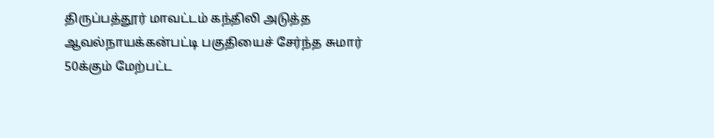திருப்பத்தூர் மாவட்டம் கந்திலி அடுத்த ஆவல்நாயக்கன்பட்டி பகுதியைச் சேர்ந்த சுமார் 50க்கும் மேற்பட்ட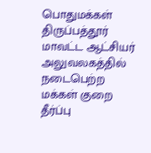பொதுமக்கள் திருப்பத்தூர் மாவட்ட ஆட்சியர் அலுவலகத்தில் நடைபெற்ற மக்கள் குறை தீர்ப்பு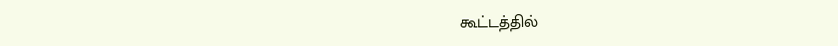கூட்டத்தில்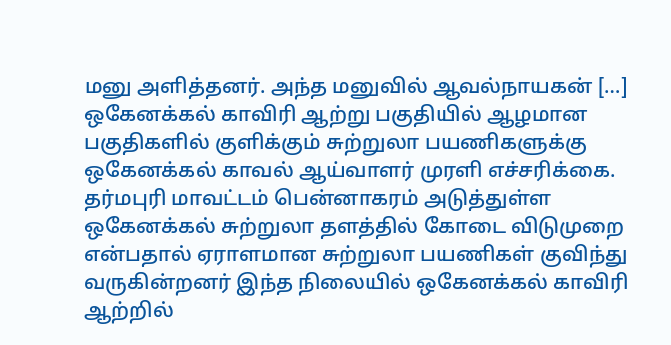மனு அளித்தனர். அந்த மனுவில் ஆவல்நாயகன் […]
ஒகேனக்கல் காவிரி ஆற்று பகுதியில் ஆழமான பகுதிகளில் குளிக்கும் சுற்றுலா பயணிகளுக்கு ஒகேனக்கல் காவல் ஆய்வாளர் முரளி எச்சரிக்கை.
தர்மபுரி மாவட்டம் பென்னாகரம் அடுத்துள்ள ஒகேனக்கல் சுற்றுலா தளத்தில் கோடை விடுமுறை என்பதால் ஏராளமான சுற்றுலா பயணிகள் குவிந்து வருகின்றனர் இந்த நிலையில் ஒகேனக்கல் காவிரி ஆற்றில்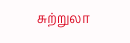சுற்றுலா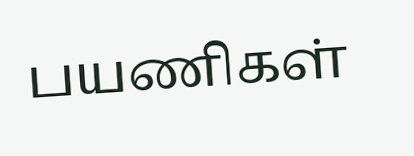பயணிகள்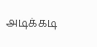அடிக்கடி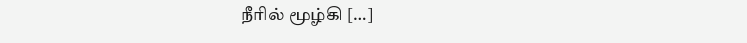நீரில் மூழ்கி […]